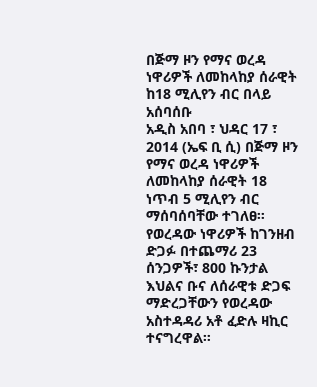በጅማ ዞን የማና ወረዳ ነዋሪዎች ለመከላከያ ሰራዊት ከ18 ሚሊየን ብር በላይ አሰባሰቡ
አዲስ አበባ ፣ ህዳር 17 ፣ 2014 (ኤፍ ቢ ሲ) በጅማ ዞን የማና ወረዳ ነዋሪዎች ለመከላከያ ሰራዊት 18 ነጥብ 5 ሚሊየን ብር ማሰባሰባቸው ተገለፀ።
የወረዳው ነዋሪዎች ከገንዘብ ድጋፉ በተጨማሪ 23 ሰንጋዎች፣ 800 ኩንታል እህልና ቡና ለሰራዊቱ ድጋፍ ማድረጋቸውን የወረዳው አስተዳዳሪ አቶ ፈድሉ ዛኪር ተናግረዋል።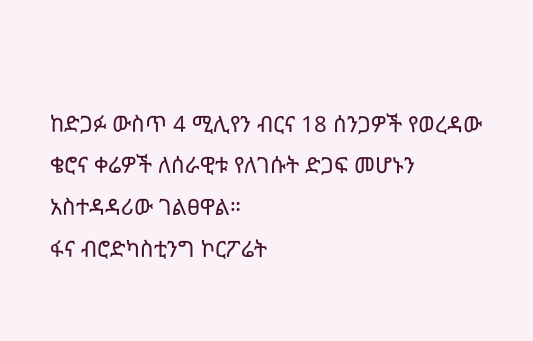ከድጋፉ ውስጥ 4 ሚሊየን ብርና 18 ሰንጋዎች የወረዳው ቄሮና ቀሬዎች ለሰራዊቱ የለገሱት ድጋፍ መሆኑን አስተዳዳሪው ገልፀዋል።
ፋና ብሮድካስቲንግ ኮርፖሬት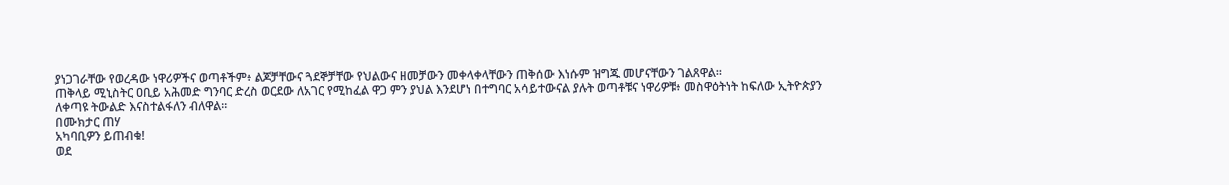ያነጋገራቸው የወረዳው ነዋሪዎችና ወጣቶችም፥ ልጆቻቸውና ጓደኞቻቸው የህልውና ዘመቻውን መቀላቀላቸውን ጠቅሰው እነሱም ዝግጁ መሆናቸውን ገልጸዋል።
ጠቅላይ ሚኒስትር ዐቢይ አሕመድ ግንባር ድረስ ወርደው ለአገር የሚከፈል ዋጋ ምን ያህል እንደሆነ በተግባር አሳይተውናል ያሉት ወጣቶቹና ነዋሪዎቹ፥ መስዋዕትነት ከፍለው ኢትዮጵያን ለቀጣዩ ትውልድ እናስተልፋለን ብለዋል።
በሙክታር ጠሃ
አካባቢዎን ይጠብቁ!
ወደ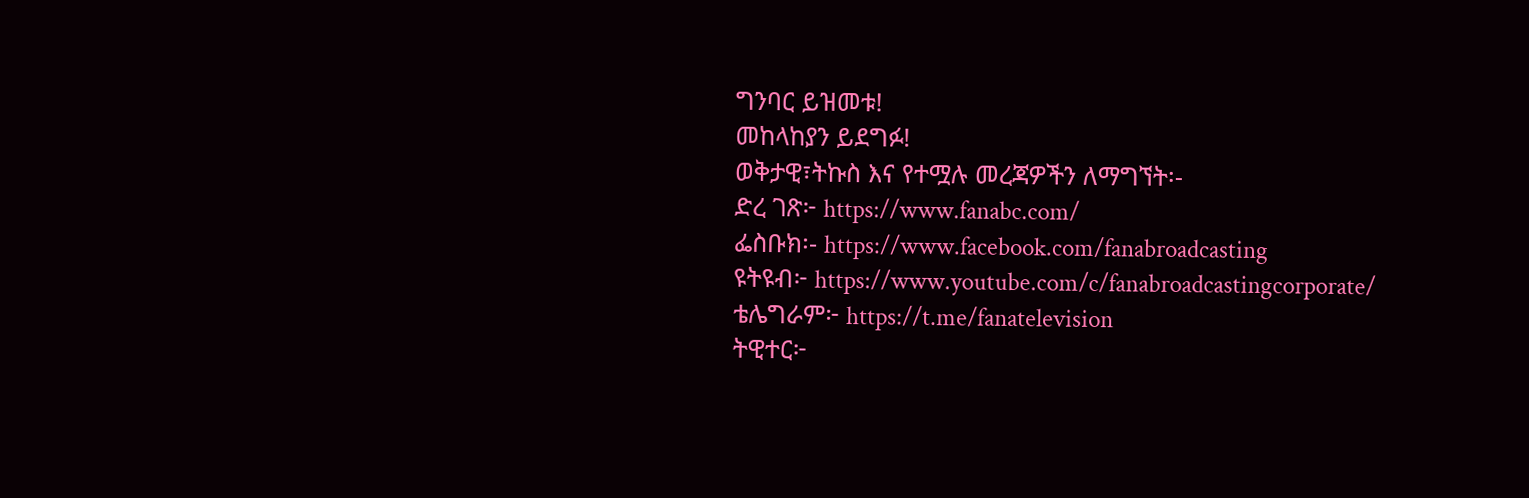ግንባር ይዝመቱ!
መከላከያን ይደግፉ!
ወቅታዊ፣ትኩስ እና የተሟሉ መረጃዎችን ለማግኘት፡-
ድረ ገጽ፦ https://www.fanabc.com/
ፌስቡክ፡- https://www.facebook.com/fanabroadcasting
ዩትዩብ፦ https://www.youtube.com/c/fanabroadcastingcorporate/
ቴሌግራም፦ https://t.me/fanatelevision
ትዊተር፦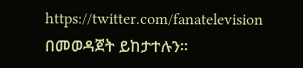https://twitter.com/fanatelevision በመወዳጀት ይከታተሉን፡፡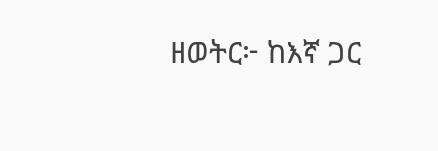ዘወትር፦ ከእኛ ጋር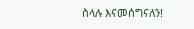ስላሉ እናመሰግናለን!